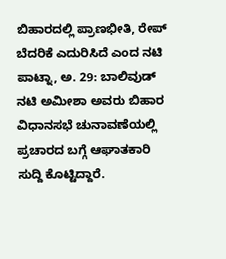ಬಿಹಾರದಲ್ಲಿ ಪ್ರಾಣಭೀತಿ, ರೇಪ್ ಬೆದರಿಕೆ ಎದುರಿಸಿದೆ ಎಂದ ನಟಿ
ಪಾಟ್ನಾ, ಅ. 29: ಬಾಲಿವುಡ್ ನಟಿ ಅಮೀಶಾ ಅವರು ಬಿಹಾರ ವಿಧಾನಸಭೆ ಚುನಾವಣೆಯಲ್ಲಿ ಪ್ರಚಾರದ ಬಗ್ಗೆ ಆಘಾತಕಾರಿ ಸುದ್ದಿ ಕೊಟ್ಟಿದ್ದಾರೆ.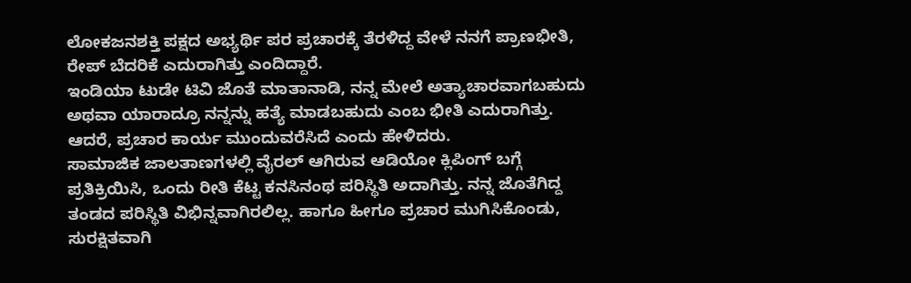ಲೋಕಜನಶಕ್ತಿ ಪಕ್ಷದ ಅಭ್ಯರ್ಥಿ ಪರ ಪ್ರಚಾರಕ್ಕೆ ತೆರಳಿದ್ದ ವೇಳೆ ನನಗೆ ಪ್ರಾಣಭೀತಿ, ರೇಪ್ ಬೆದರಿಕೆ ಎದುರಾಗಿತ್ತು ಎಂದಿದ್ದಾರೆ.
ಇಂಡಿಯಾ ಟುಡೇ ಟಿವಿ ಜೊತೆ ಮಾತಾನಾಡಿ, ನನ್ನ ಮೇಲೆ ಅತ್ಯಾಚಾರವಾಗಬಹುದು ಅಥವಾ ಯಾರಾದ್ರೂ ನನ್ನನ್ನು ಹತ್ಯೆ ಮಾಡಬಹುದು ಎಂಬ ಭೀತಿ ಎದುರಾಗಿತ್ತು. ಆದರೆ, ಪ್ರಚಾರ ಕಾರ್ಯ ಮುಂದುವರೆಸಿದೆ ಎಂದು ಹೇಳಿದರು.
ಸಾಮಾಜಿಕ ಜಾಲತಾಣಗಳಲ್ಲಿ ವೈರಲ್ ಆಗಿರುವ ಆಡಿಯೋ ಕ್ಲಿಪಿಂಗ್ ಬಗ್ಗೆ ಪ್ರತಿಕ್ರಿಯಿಸಿ, ಒಂದು ರೀತಿ ಕೆಟ್ಟ ಕನಸಿನಂಥ ಪರಿಸ್ಥಿತಿ ಅದಾಗಿತ್ತು. ನನ್ನ ಜೊತೆಗಿದ್ದ ತಂಡದ ಪರಿಸ್ಥಿತಿ ವಿಭಿನ್ನವಾಗಿರಲಿಲ್ಲ. ಹಾಗೂ ಹೀಗೂ ಪ್ರಚಾರ ಮುಗಿಸಿಕೊಂಡು, ಸುರಕ್ಷಿತವಾಗಿ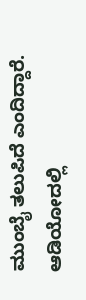ಮುಂಬೈ ತಲುಪಿದೆ ಎಂದಿದ್ದಾರೆ. ಆಡಿಯೋದಲ್ಲಿ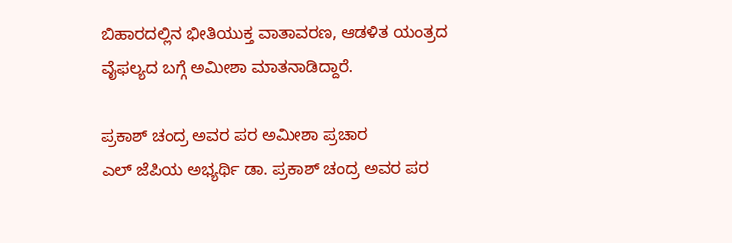ಬಿಹಾರದಲ್ಲಿನ ಭೀತಿಯುಕ್ತ ವಾತಾವರಣ, ಆಡಳಿತ ಯಂತ್ರದ ವೈಫಲ್ಯದ ಬಗ್ಗೆ ಅಮೀಶಾ ಮಾತನಾಡಿದ್ದಾರೆ.

ಪ್ರಕಾಶ್ ಚಂದ್ರ ಅವರ ಪರ ಅಮೀಶಾ ಪ್ರಚಾರ
ಎಲ್ ಜೆಪಿಯ ಅಭ್ಯರ್ಥಿ ಡಾ. ಪ್ರಕಾಶ್ ಚಂದ್ರ ಅವರ ಪರ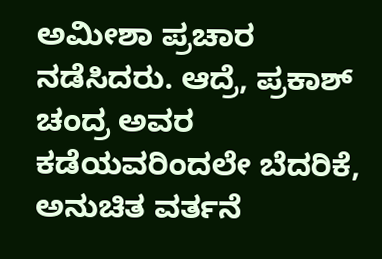ಅಮೀಶಾ ಪ್ರಚಾರ ನಡೆಸಿದರು. ಆದ್ರೆ, ಪ್ರಕಾಶ್ ಚಂದ್ರ ಅವರ ಕಡೆಯವರಿಂದಲೇ ಬೆದರಿಕೆ, ಅನುಚಿತ ವರ್ತನೆ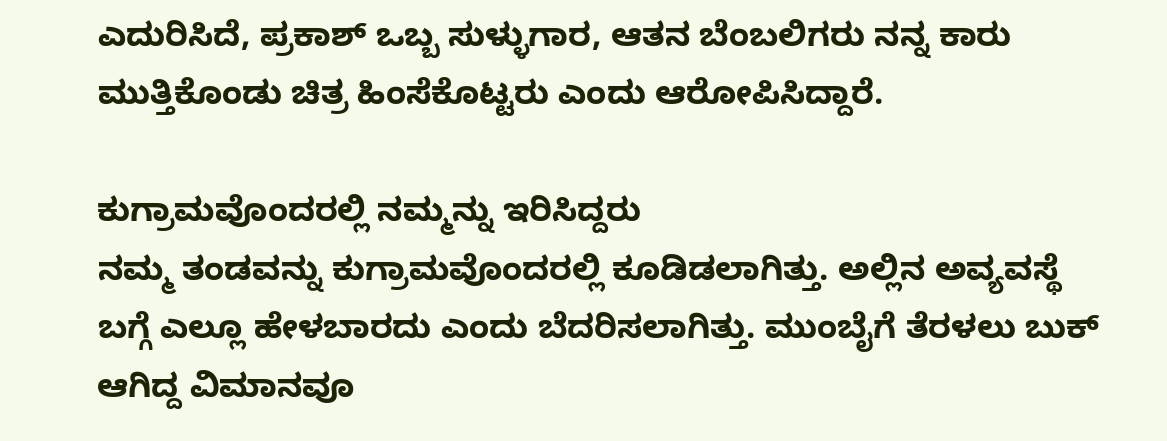ಎದುರಿಸಿದೆ, ಪ್ರಕಾಶ್ ಒಬ್ಬ ಸುಳ್ಳುಗಾರ, ಆತನ ಬೆಂಬಲಿಗರು ನನ್ನ ಕಾರು ಮುತ್ತಿಕೊಂಡು ಚಿತ್ರ ಹಿಂಸೆಕೊಟ್ಟರು ಎಂದು ಆರೋಪಿಸಿದ್ದಾರೆ.

ಕುಗ್ರಾಮವೊಂದರಲ್ಲಿ ನಮ್ಮನ್ನು ಇರಿಸಿದ್ದರು
ನಮ್ಮ ತಂಡವನ್ನು ಕುಗ್ರಾಮವೊಂದರಲ್ಲಿ ಕೂಡಿಡಲಾಗಿತ್ತು. ಅಲ್ಲಿನ ಅವ್ಯವಸ್ಥೆ ಬಗ್ಗೆ ಎಲ್ಲೂ ಹೇಳಬಾರದು ಎಂದು ಬೆದರಿಸಲಾಗಿತ್ತು. ಮುಂಬೈಗೆ ತೆರಳಲು ಬುಕ್ ಆಗಿದ್ದ ವಿಮಾನವೂ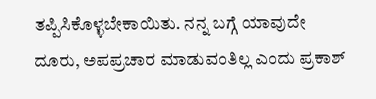ತಪ್ಪಿಸಿಕೊಳ್ಳಬೇಕಾಯಿತು. ನನ್ನ ಬಗ್ಗೆ ಯಾವುದೇ ದೂರು, ಅಪಪ್ರಚಾರ ಮಾಡುವಂತಿಲ್ಲ ಎಂದು ಪ್ರಕಾಶ್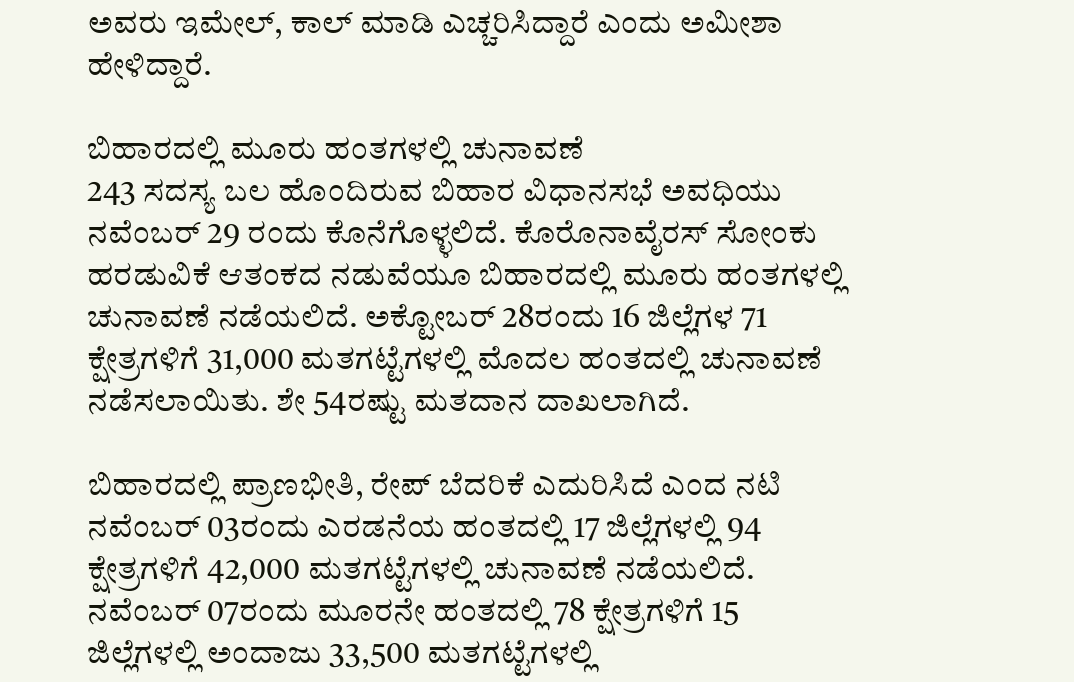ಅವರು ಇಮೇಲ್, ಕಾಲ್ ಮಾಡಿ ಎಚ್ಚರಿಸಿದ್ದಾರೆ ಎಂದು ಅಮೀಶಾ ಹೇಳಿದ್ದಾರೆ.

ಬಿಹಾರದಲ್ಲಿ ಮೂರು ಹಂತಗಳಲ್ಲಿ ಚುನಾವಣೆ
243 ಸದಸ್ಯ ಬಲ ಹೊಂದಿರುವ ಬಿಹಾರ ವಿಧಾನಸಭೆ ಅವಧಿಯು ನವೆಂಬರ್ 29 ರಂದು ಕೊನೆಗೊಳ್ಳಲಿದೆ. ಕೊರೊನಾವೈರಸ್ ಸೋಂಕು ಹರಡುವಿಕೆ ಆತಂಕದ ನಡುವೆಯೂ ಬಿಹಾರದಲ್ಲಿ ಮೂರು ಹಂತಗಳಲ್ಲಿ ಚುನಾವಣೆ ನಡೆಯಲಿದೆ. ಅಕ್ಟೋಬರ್ 28ರಂದು 16 ಜಿಲ್ಲೆಗಳ 71 ಕ್ಷೇತ್ರಗಳಿಗೆ 31,000 ಮತಗಟ್ಟೆಗಳಲ್ಲಿ ಮೊದಲ ಹಂತದಲ್ಲಿ ಚುನಾವಣೆ ನಡೆಸಲಾಯಿತು. ಶೇ 54ರಷ್ಟು ಮತದಾನ ದಾಖಲಾಗಿದೆ.

ಬಿಹಾರದಲ್ಲಿ ಪ್ರಾಣಭೀತಿ, ರೇಪ್ ಬೆದರಿಕೆ ಎದುರಿಸಿದೆ ಎಂದ ನಟಿ
ನವೆಂಬರ್ 03ರಂದು ಎರಡನೆಯ ಹಂತದಲ್ಲಿ 17 ಜಿಲ್ಲೆಗಳಲ್ಲಿ 94 ಕ್ಷೇತ್ರಗಳಿಗೆ 42,000 ಮತಗಟ್ಟೆಗಳಲ್ಲಿ ಚುನಾವಣೆ ನಡೆಯಲಿದೆ. ನವೆಂಬರ್ 07ರಂದು ಮೂರನೇ ಹಂತದಲ್ಲಿ 78 ಕ್ಷೇತ್ರಗಳಿಗೆ 15 ಜಿಲ್ಲೆಗಳಲ್ಲಿ ಅಂದಾಜು 33,500 ಮತಗಟ್ಟೆಗಳಲ್ಲಿ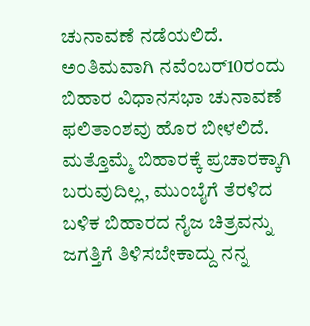ಚುನಾವಣೆ ನಡೆಯಲಿದೆ. ಅಂತಿಮವಾಗಿ ನವೆಂಬರ್10ರಂದು ಬಿಹಾರ ವಿಧಾನಸಭಾ ಚುನಾವಣೆ ಫಲಿತಾಂಶವು ಹೊರ ಬೀಳಲಿದೆ. ಮತ್ತೊಮ್ಮೆ ಬಿಹಾರಕ್ಕೆ ಪ್ರಚಾರಕ್ಕಾಗಿ ಬರುವುದಿಲ್ಲ, ಮುಂಬೈಗೆ ತೆರಳಿದ ಬಳಿಕ ಬಿಹಾರದ ನೈಜ ಚಿತ್ರವನ್ನು ಜಗತ್ತಿಗೆ ತಿಳಿಸಬೇಕಾದ್ದು ನನ್ನ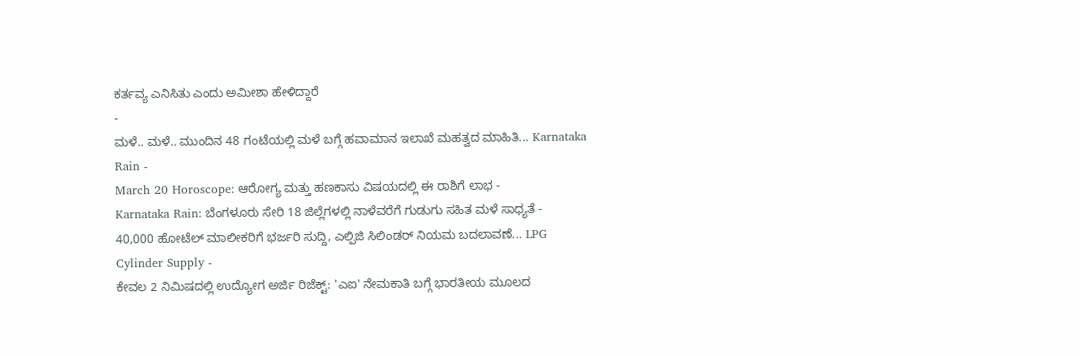ಕರ್ತವ್ಯ ಎನಿಸಿತು ಎಂದು ಅಮೀಶಾ ಹೇಳಿದ್ದಾರೆ
-
ಮಳೆ.. ಮಳೆ.. ಮುಂದಿನ 48 ಗಂಟೆಯಲ್ಲಿ ಮಳೆ ಬಗ್ಗೆ ಹವಾಮಾನ ಇಲಾಖೆ ಮಹತ್ವದ ಮಾಹಿತಿ... Karnataka Rain -
March 20 Horoscope: ಆರೋಗ್ಯ ಮತ್ತು ಹಣಕಾಸು ವಿಷಯದಲ್ಲಿ ಈ ರಾಶಿಗೆ ಲಾಭ -
Karnataka Rain: ಬೆಂಗಳೂರು ಸೇರಿ 18 ಜಿಲ್ಲೆಗಳಲ್ಲಿ ನಾಳೆವರೆಗೆ ಗುಡುಗು ಸಹಿತ ಮಳೆ ಸಾಧ್ಯತೆ -
40,000 ಹೋಟೆಲ್ ಮಾಲೀಕರಿಗೆ ಭರ್ಜರಿ ಸುದ್ದಿ, ಎಲ್ಪಿಜಿ ಸಿಲಿಂಡರ್ ನಿಯಮ ಬದಲಾವಣೆ... LPG Cylinder Supply -
ಕೇವಲ 2 ನಿಮಿಷದಲ್ಲಿ ಉದ್ಯೋಗ ಅರ್ಜಿ ರಿಜೆಕ್ಟ್: 'ಎಐ' ನೇಮಕಾತಿ ಬಗ್ಗೆ ಭಾರತೀಯ ಮೂಲದ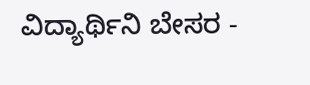ವಿದ್ಯಾರ್ಥಿನಿ ಬೇಸರ -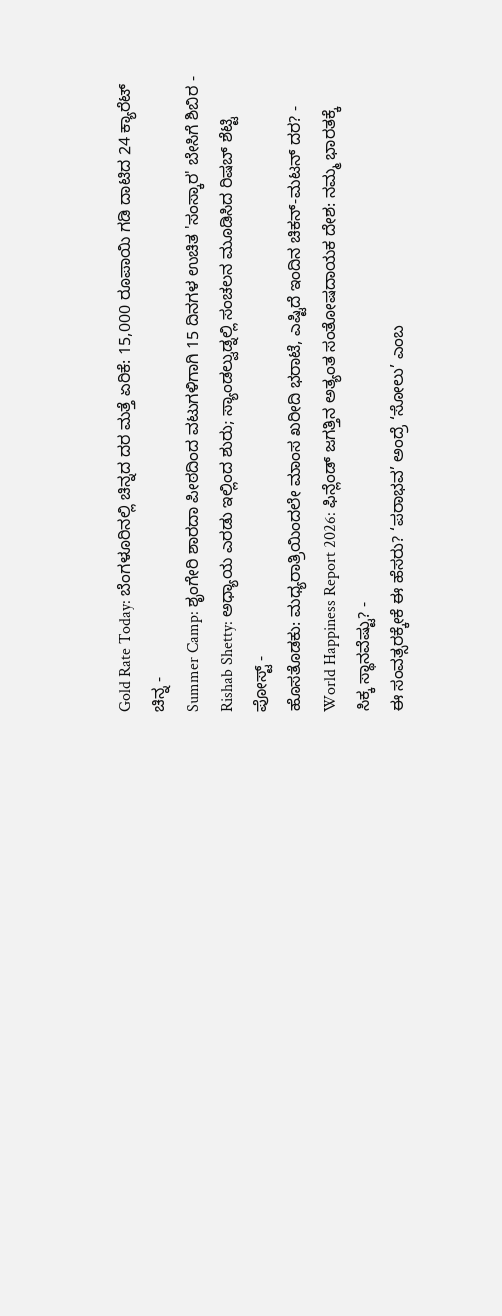Gold Rate Today: ಬೆಂಗಳೂರಿನಲ್ಲಿ ಚಿನ್ನದ ದರ ಮತ್ತೆ ಏರಿಕೆ: 15,000 ರೂಪಾಯಿ ಗಡಿ ದಾಟಿದ 24 ಕ್ಯಾರೆಟ್ ಚಿನ್ನ -
Summer Camp: ಶೃಂಗೇರಿ ಶಾರದಾ ಪೀಠದಿಂದ ವಟುಗಳಿಗಾಗಿ 15 ದಿನಗಳ ಉಚಿತ 'ಸಂಸ್ಕಾರ' ಬೇಸಿಗೆ ಶಿಬಿರ -
Rishab Shetty: ಅಧ್ಯಾಯ ಎರಡು ಇಲ್ಲಿಂದ ಶುರು; ಸ್ಯಾಂಡಲ್ವುಡ್ನಲ್ಲಿ ಸಂಚಲನ ಮೂಡಿಸಿದ ರಿಷಬ್ ಶೆಟ್ಟಿ ಪೋಸ್ಟ್ -
ಹೊಸತೊಡಕು: ಮಧ್ಯರಾತ್ರಿಯಿಂದಲೇ ಮಾಂಸ ಖರೀದಿ ಭರಾಟೆ, ಎಷ್ಟಿದೆ ಇಂದಿನ ಚಿಕನ್-ಮಟನ್ ದರ? -
World Happiness Report 2026: ಫಿನ್ಲೆಂಡ್ ಜಗತ್ತಿನ ಅತ್ಯಂತ ಸಂತೋಷದಾಯಕ ದೇಶ: ನಮ್ಮ ಭಾರತಕ್ಕೆ ಸಿಕ್ಕ ಸ್ಥಾನವೆಷ್ಟು? -
ಈ ಸಂವತ್ಸರಕ್ಕೇಕೆ ಈ ಹೆಸರು? ‘ಪರಾಭವ’ ಅಂದ್ರೆ ‘ಸೋಲು’ ಎಂಬ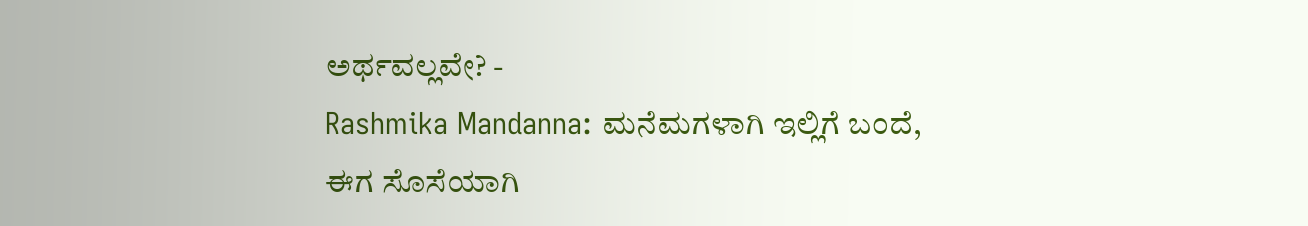ಅರ್ಥವಲ್ಲವೇ? -
Rashmika Mandanna: ಮನೆಮಗಳಾಗಿ ಇಲ್ಲಿಗೆ ಬಂದೆ, ಈಗ ಸೊಸೆಯಾಗಿ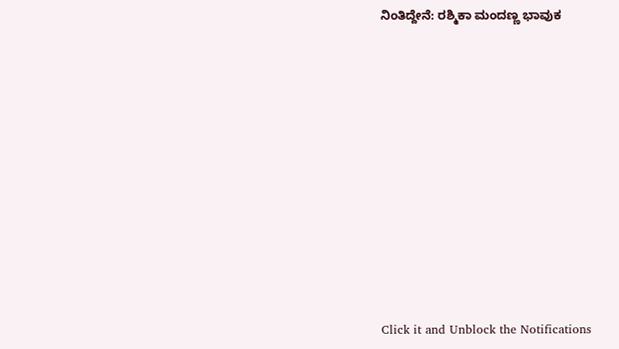ನಿಂತಿದ್ದೇನೆ: ರಶ್ಮಿಕಾ ಮಂದಣ್ಣ ಭಾವುಕ












Click it and Unblock the Notifications